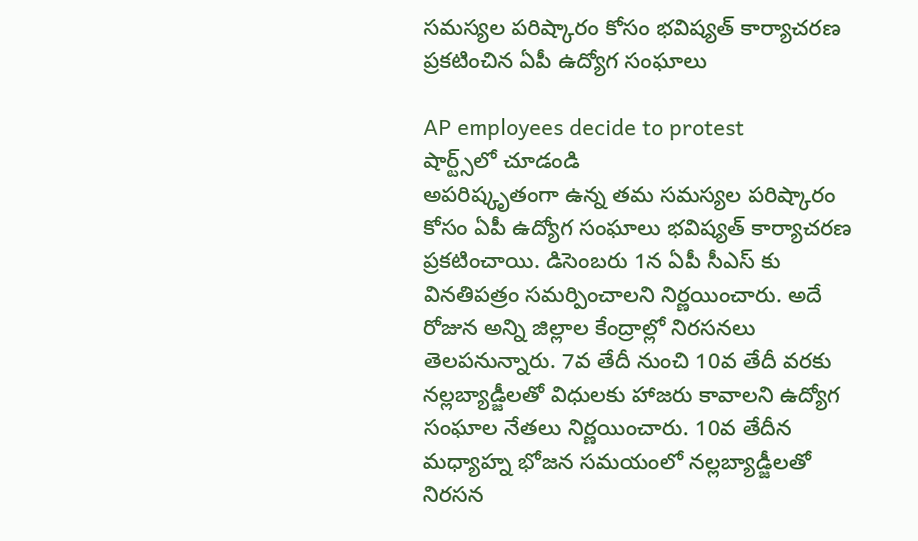సమస్యల పరిష్కారం కోసం భవిష్యత్ కార్యాచరణ ప్రకటించిన ఏపీ ఉద్యోగ సంఘాలు

AP employees decide to protest
షార్ట్స్‌లో చూడండి
అపరిష్కృతంగా ఉన్న తమ సమస్యల పరిష్కారం కోసం ఏపీ ఉద్యోగ సంఘాలు భవిష్యత్ కార్యాచరణ ప్రకటించాయి. డిసెంబరు 1న ఏపీ సీఎస్ కు వినతిపత్రం సమర్పించాలని నిర్ణయించారు. అదే రోజున అన్ని జిల్లాల కేంద్రాల్లో నిరసనలు తెలపనున్నారు. 7వ తేదీ నుంచి 10వ తేదీ వరకు నల్లబ్యాడ్జీలతో విధులకు హాజరు కావాలని ఉద్యోగ సంఘాల నేతలు నిర్ణయించారు. 10వ తేదీన మధ్యాహ్న భోజన సమయంలో నల్లబ్యాడ్జీలతో నిరసన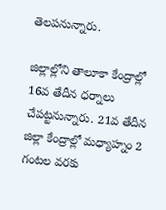తెలపనున్నారు.

జిల్లాల్లోని తాలూకా కేంద్రాల్లో 16వ తేదీన ధర్నాలు చేపట్టనున్నారు. 21వ తేదీన జిల్లా కేంద్రాల్లో మధ్యాహ్నం 2 గంటల వరకు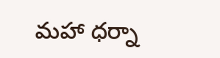మహా ధర్నా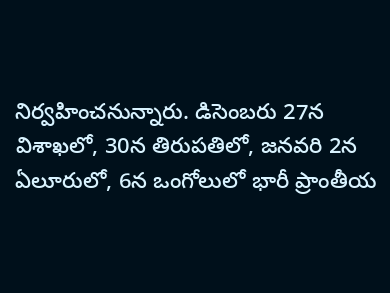నిర్వహించనున్నారు. డిసెంబరు 27న విశాఖలో, 30న తిరుపతిలో, జనవరి 2న ఏలూరులో, 6న ఒంగోలులో భారీ ప్రాంతీయ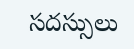సదస్సులు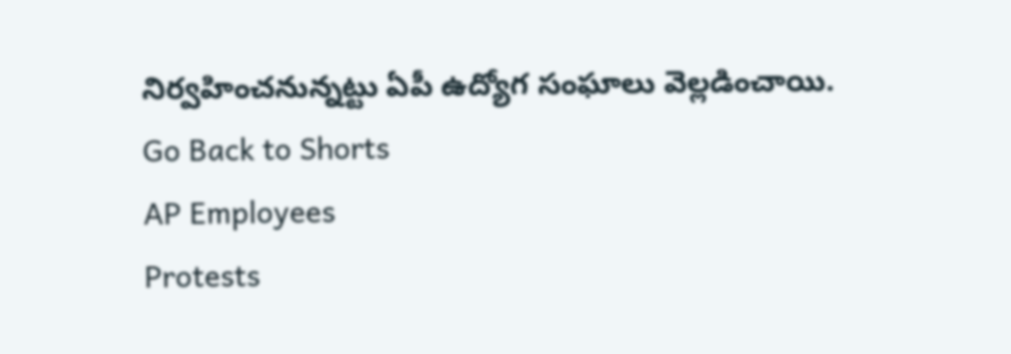నిర్వహించనున్నట్టు ఏపీ ఉద్యోగ సంఘాలు వెల్లడించాయి.
Go Back to Shorts
AP Employees
Protests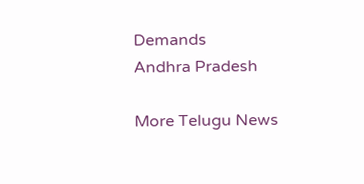Demands
Andhra Pradesh

More Telugu News